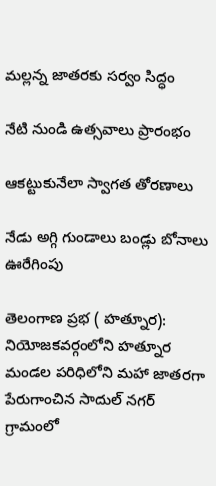మల్లన్న జాతరకు సర్వం సిద్ధం

నేటి నుండి ఉత్సవాలు ప్రారంభం

ఆకట్టుకునేలా స్వాగత తోరణాలు

నేడు అగ్గి గుండాలు బండ్లు బోనాలు ఊరేగింపు

తెలంగాణ ప్రభ ( హత్నూర): నియోజకవర్గంలోని హత్నూర   మండల పరిధిలోని మహా జాతరగా పేరుగాంచిన సాదుల్ నగర్  గ్రామంలో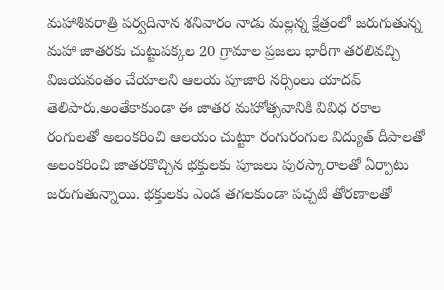మహాశివరాత్రి పర్వదినాన శనివారం నాడు మల్లన్న క్షేత్రంలో జరుగుతున్న మహా జాతరకు చుట్టుపక్కల 20 గ్రామాల ప్రజలు భారీగా తరలివచ్చి విజయవంతం చేయాలని ఆలయ పూజారి నర్సింలు యాదవ్ తెలిపారు.అంతేకాకుండా ఈ జాతర మహోత్సవానికి వివిధ రకాల రంగులతో అలంకరించి ఆలయం చుట్టూ రంగురంగుల విద్యుత్ దీపాలతో అలంకరించి జాతరకొచ్చిన భక్తులకు పూజలు పురస్కారాలతో ఏర్పాటు జరుగుతున్నాయి. భక్తులకు ఎండ తగలకుండా పచ్చటి తోరణాలతో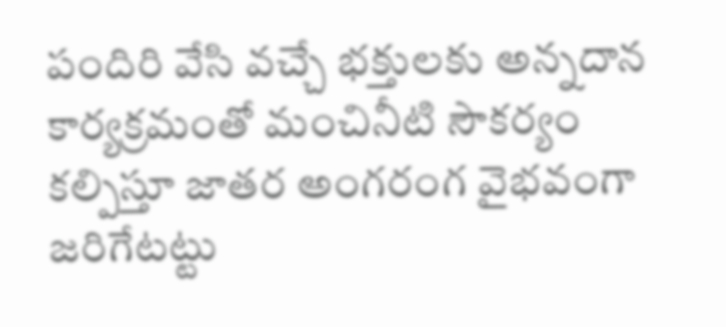పందిరి వేసి వచ్చే భక్తులకు అన్నదాన కార్యక్రమంతో మంచినీటి సౌకర్యం కల్పిస్తూ జాతర అంగరంగ వైభవంగా జరిగేటట్టు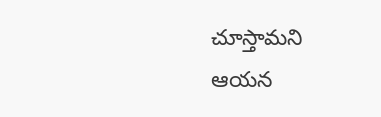చూస్తామని ఆయన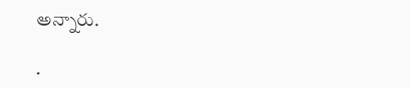అన్నారు.

.